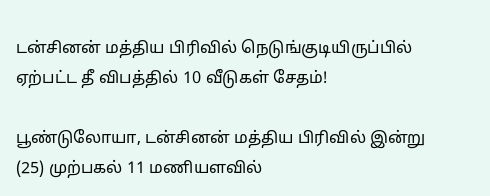டன்சினன் மத்திய பிரிவில் நெடுங்குடியிருப்பில் ஏற்பட்ட தீ விபத்தில் 10 வீடுகள் சேதம்!

பூண்டுலோயா, டன்சினன் மத்திய பிரிவில் இன்று (25) முற்பகல் 11 மணியளவில்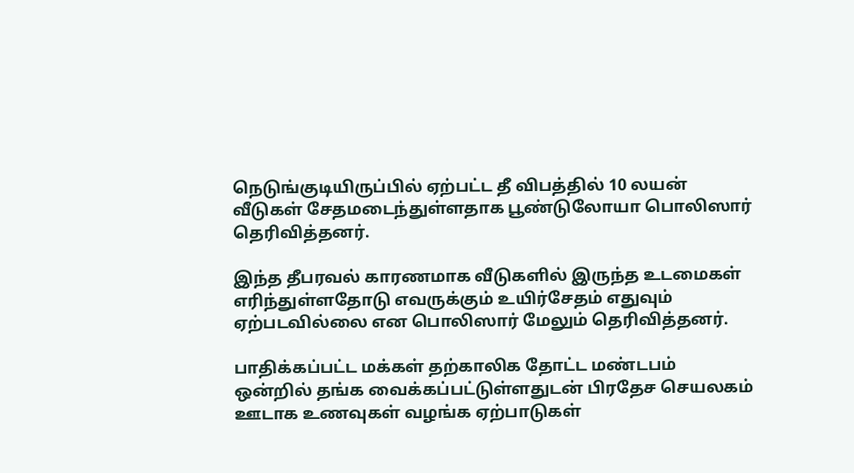நெடுங்குடியிருப்பில் ஏற்பட்ட தீ விபத்தில் 10 லயன் வீடுகள் சேதமடைந்துள்ளதாக பூண்டுலோயா பொலிஸார் தெரிவித்தனர்.

இந்த தீபரவல் காரணமாக வீடுகளில் இருந்த உடமைகள் எரிந்துள்ளதோடு எவருக்கும் உயிர்சேதம் எதுவும் ஏற்படவில்லை என பொலிஸார் மேலும் தெரிவித்தனர்.

பாதிக்கப்பட்ட மக்கள் தற்காலிக தோட்ட மண்டபம் ஒன்றில் தங்க வைக்கப்பட்டுள்ளதுடன் பிரதேச செயலகம் ஊடாக உணவுகள் வழங்க ஏற்பாடுகள்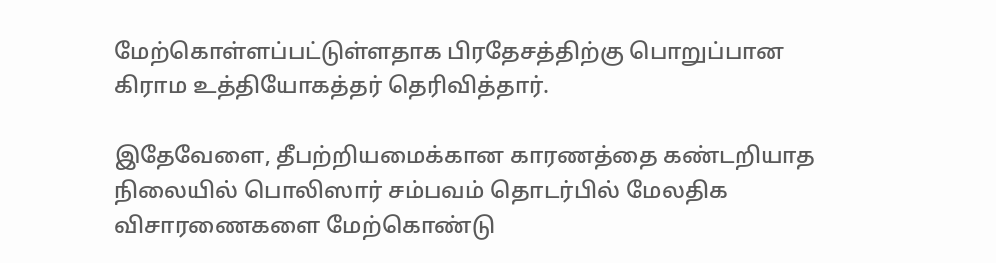மேற்கொள்ளப்பட்டுள்ளதாக பிரதேசத்திற்கு பொறுப்பான கிராம உத்தியோகத்தர் தெரிவித்தார்.

இதேவேளை, தீபற்றியமைக்கான காரணத்தை கண்டறியாத நிலையில் பொலிஸார் சம்பவம் தொடர்பில் மேலதிக விசாரணைகளை மேற்கொண்டு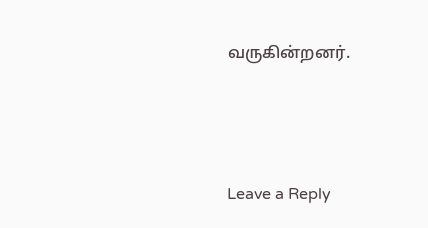வருகின்றனர்.





Leave a Reply